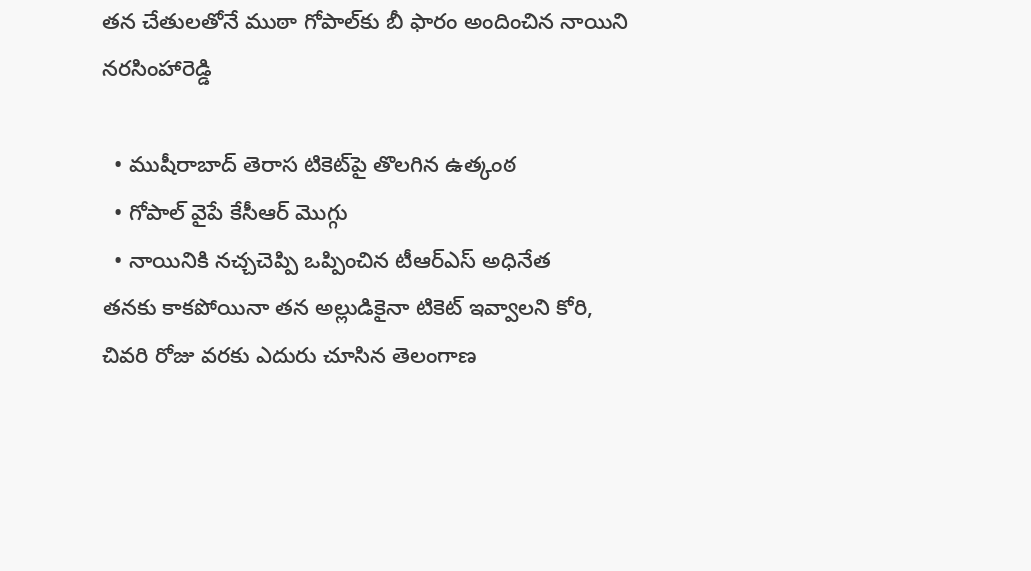తన చేతులతోనే ముఠా గోపాల్‌కు బీ ఫారం అందించిన నాయిని నరసింహారెడ్డి

  • ముషీరాబాద్‌ తెరాస టికెట్‌పై తొలగిన ఉత్కంఠ
  • గోపాల్‌ వైపే కేసీఆర్‌ మొగ్గు
  • నాయినికి నచ్చచెప్పి ఒప్పించిన టీఆర్‌ఎస్‌ అధినేత
తనకు కాకపోయినా తన అల్లుడికైనా టికెట్‌ ఇవ్వాలని కోరి, చివరి రోజు వరకు ఎదురు చూసిన తెలంగాణ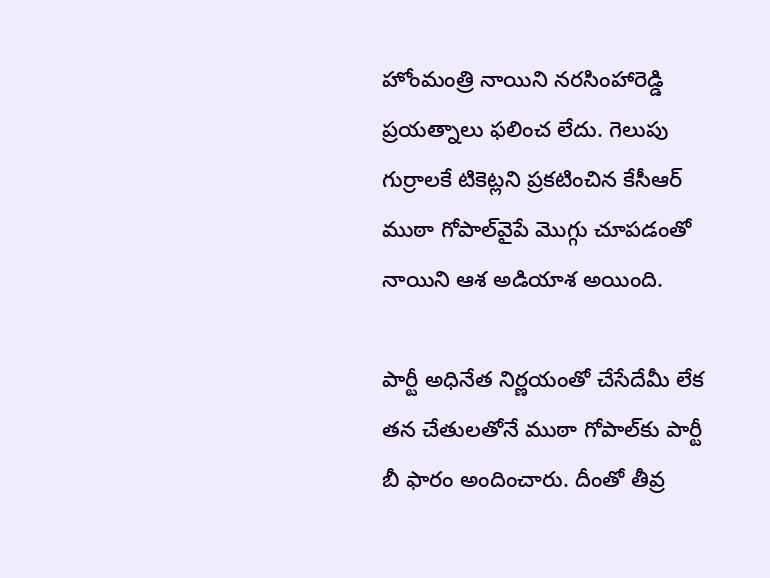హోంమంత్రి నాయిని నరసింహారెడ్డి ప్రయత్నాలు ఫలించ లేదు. గెలుపు గుర్రాలకే టికెట్లని ప్రకటించిన కేసీఆర్‌ ముఠా గోపాల్‌వైపే మొగ్గు చూపడంతో నాయిని ఆశ అడియాశ అయింది.

పార్టీ అధినేత నిర్ణయంతో చేసేదేమీ లేక తన చేతులతోనే ముఠా గోపాల్‌కు పార్టీ బీ ఫారం అందించారు. దీంతో తీవ్ర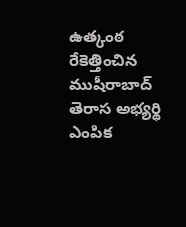ఉత్కంఠ రేకెత్తించిన ముషీరాబాద్‌ తెరాస అభ్యర్థి ఎంపిక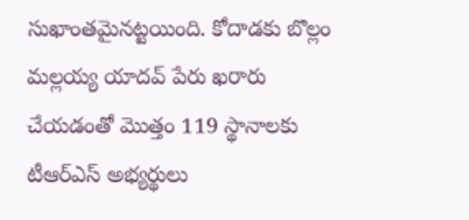సుఖాంతమైనట్టయింది. కోదాడకు బొల్లం మల్లయ్య యాదవ్‌ పేరు ఖరారు చేయడంతో మొత్తం 119 స్థానాలకు టీఆర్‌ఎస్‌ అభ్యర్థులు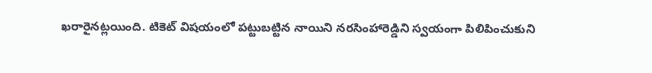ఖరారైనట్లయింది. టికెట్‌ విషయంలో పట్టుబట్టిన నాయిని నరసింహారెడ్డిని స్వయంగా పిలిపించుకుని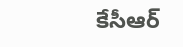కేసీఆర్‌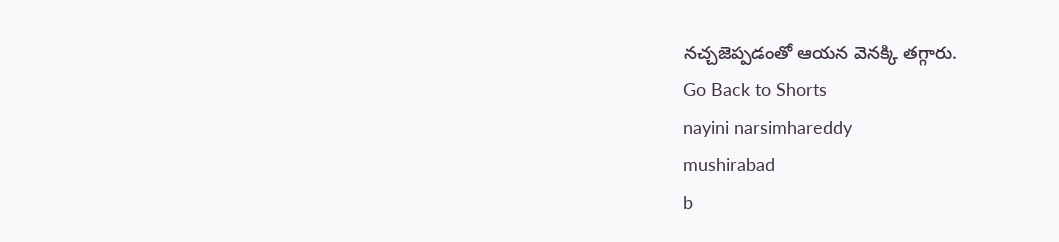నచ్చజెప్పడంతో ఆయన వెనక్కి తగ్గారు.
Go Back to Shorts
nayini narsimhareddy
mushirabad
b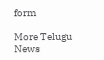form

More Telugu News